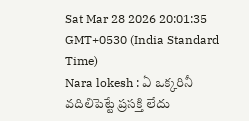Sat Mar 28 2026 20:01:35 GMT+0530 (India Standard Time)
Nara lokesh : ఏ ఒక్కరినీ వదిలిపెట్టే ప్రసక్తి లేదు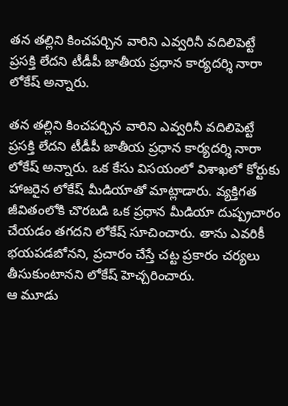తన తల్లిని కించపర్చిన వారిని ఎవ్వరినీ వదిలిపెట్టే ప్రసక్తి లేదని టీడీపీ జాతీయ ప్రధాన కార్యదర్శి నారా లోకేష్ అన్నారు.

తన తల్లిని కించపర్చిన వారిని ఎవ్వరినీ వదిలిపెట్టే ప్రసక్తి లేదని టీడీపీ జాతీయ ప్రధాన కార్యదర్శి నారా లోకేష్ అన్నారు. ఒక కేసు విసయంలో విశాఖలో కోర్టుకు హాజరైన లోకేష్ మీడియాతో మాట్లాడారు. వ్యక్తిగత జీవితంలోకి చొరబడి ఒక ప్రధాన మీడియా దుష్ప్రచారం చేయడం తగదని లోకేష్ సూచించారు. తాను ఎవరికీ భయపడబోనని, ప్రచారం చేస్తే చట్ట ప్రకారం చర్యలు తీసుకుంటానని లోకేష్ హెచ్చరించారు.
ఆ మూడు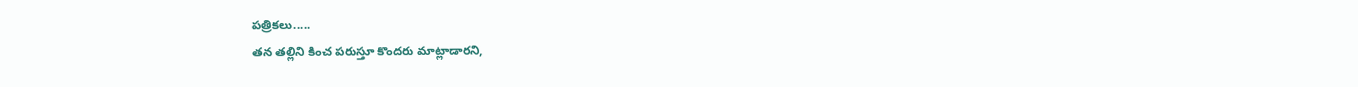పత్రికలు.....
తన తల్లిని కించ పరుస్తూ కొందరు మాట్లాడారని,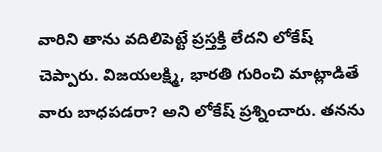వారిని తాను వదిలిపెట్టే ప్రస్తక్తి లేదని లోకేష్ చెప్పారు. విజయలక్ష్మి, భారతి గురించి మాట్లాడితే వారు బాధపడరా? అని లోకేష్ ప్రశ్నించారు. తనను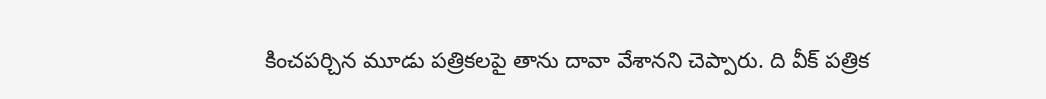కించపర్చిన మూడు పత్రికలపై తాను దావా వేశానని చెప్పారు. ది వీక్ పత్రిక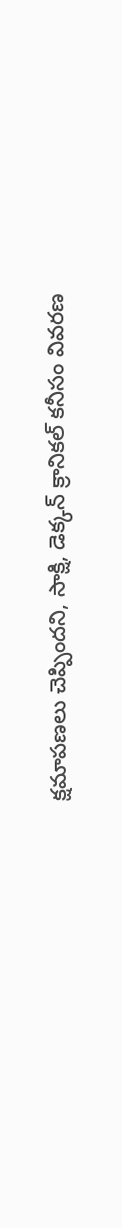క్షమాపణలు చెప్పిందని, సాక్షి, డెక్కన్ క్రానికల్ కనీసం వివరణ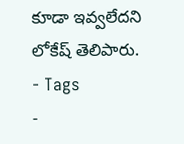కూడా ఇవ్వలేదని లోకేష్ తెలిపారు.
- Tags
-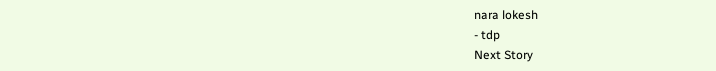nara lokesh
- tdp
Next Story